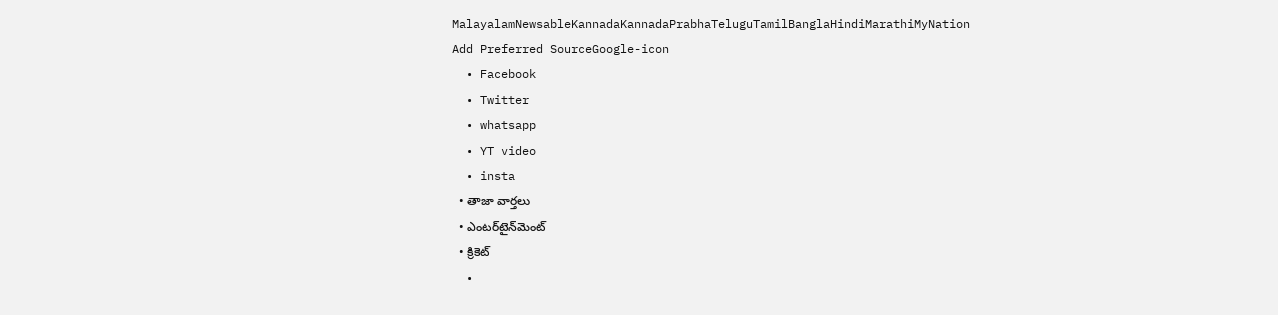MalayalamNewsableKannadaKannadaPrabhaTeluguTamilBanglaHindiMarathiMyNation
Add Preferred SourceGoogle-icon
  • Facebook
  • Twitter
  • whatsapp
  • YT video
  • insta
  • తాజా వార్తలు
  • ఎంటర్‌టైన్‌మెంట్
  • క్రికెట్
  •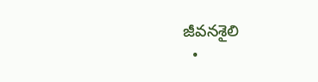జీవనశైలి
  •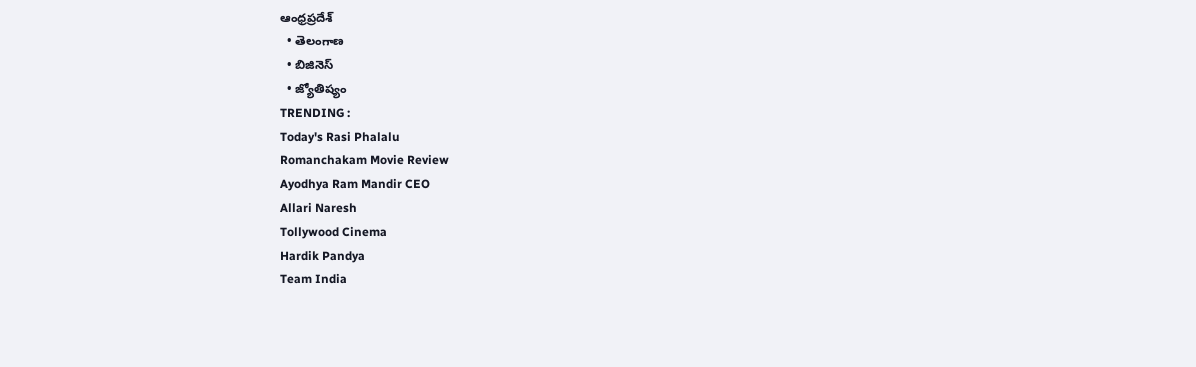ఆంధ్రప్రదేశ్
  • తెలంగాణ
  • బిజినెస్
  • జ్యోతిష్యం
TRENDING :
Today's Rasi Phalalu
Romanchakam Movie Review
Ayodhya Ram Mandir CEO
Allari Naresh
Tollywood Cinema
Hardik Pandya
Team India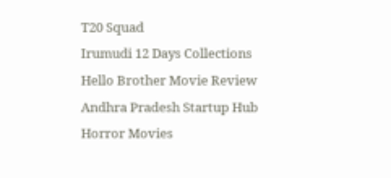T20 Squad
Irumudi 12 Days Collections
Hello Brother Movie Review
Andhra Pradesh Startup Hub
Horror Movies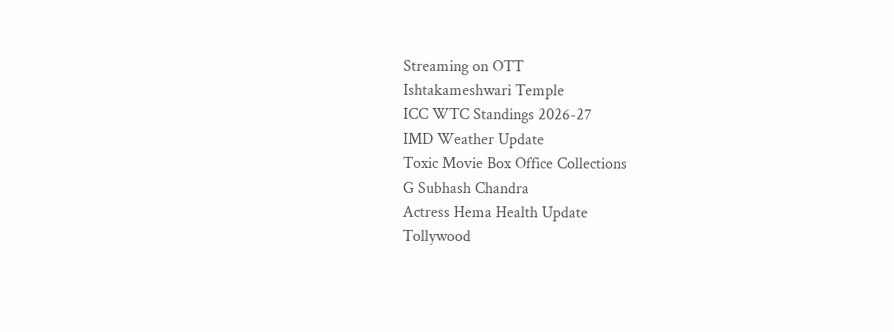Streaming on OTT
Ishtakameshwari Temple
ICC WTC Standings 2026-27
IMD Weather Update
Toxic Movie Box Office Collections
G Subhash Chandra
Actress Hema Health Update
Tollywood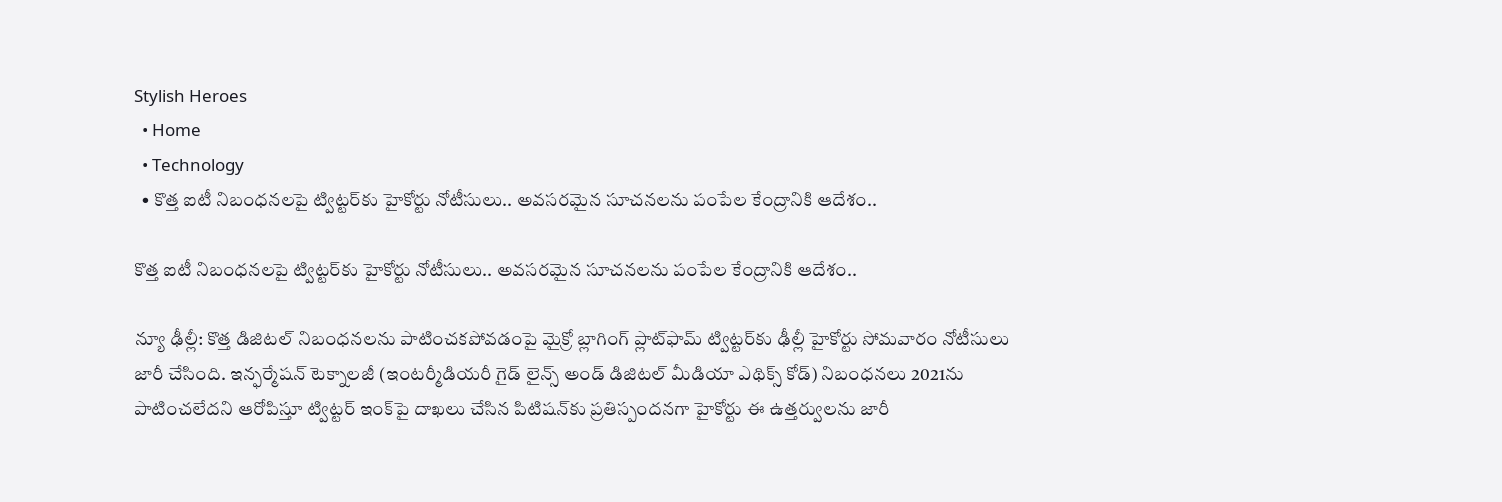Stylish Heroes
  • Home
  • Technology
  • కొత్త ఐటీ నిబంధనలపై ట్విట్టర్‌కు హైకోర్టు నోటీసులు.. అవసరమైన సూచనలను పంపేల కేంద్రానికి ఆదేశం..

కొత్త ఐటీ నిబంధనలపై ట్విట్టర్‌కు హైకోర్టు నోటీసులు.. అవసరమైన సూచనలను పంపేల కేంద్రానికి ఆదేశం..

న్యూ ఢీల్లీ: కొత్త డిజిటల్ నిబంధనలను పాటించకపోవడంపై మైక్రో బ్లాగింగ్ ప్లాట్‌ఫామ్ ట్విట్టర్‌కు ఢీల్లీ హైకోర్టు సోమవారం నోటీసులు  జారీ చేసింది. ఇన్ఫర్మేషన్ టెక్నాలజీ (ఇంటర్మీడియరీ గైడ్ లైన్స్ అండ్ డిజిటల్ మీడియా ఎథిక్స్ కోడ్) నిబంధనలు 2021ను పాటించలేదని ఆరోపిస్తూ ట్విట్టర్ ఇంక్‌పై దాఖలు చేసిన పిటిషన్‌కు ప్రతిస్పందనగా హైకోర్టు ఈ ఉత్తర్వులను జారీ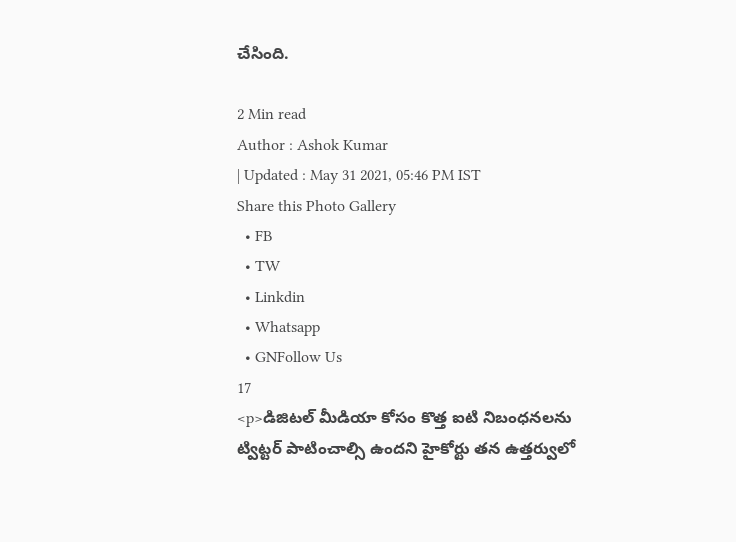చేసింది.

2 Min read
Author : Ashok Kumar
| Updated : May 31 2021, 05:46 PM IST
Share this Photo Gallery
  • FB
  • TW
  • Linkdin
  • Whatsapp
  • GNFollow Us
17
<p>డిజిటల్ మీడియా కోసం కొత్త ఐటి నిబంధనలను ట్విట్టర్ పాటించాల్సి ఉందని హైకోర్టు తన ఉత్తర్వులో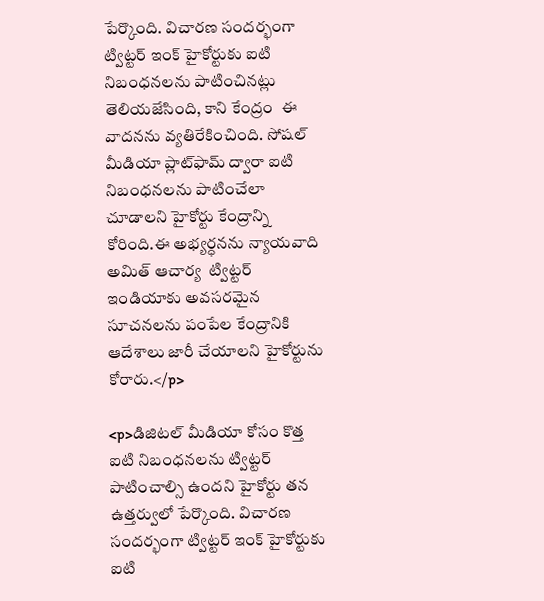పేర్కొంది. విచారణ సందర్భంగా ట్విట్టర్ ఇంక్ హైకోర్టుకు ఐటి నిబంధనలను పాటించినట్లు తెలియజేసింది, కాని కేంద్రం  ఈ వాదనను వ్యతిరేకించింది. సోషల్ మీడియా ప్లాట్‌ఫామ్ ద్వారా ఐటి నిబంధనలను పాటించేలా చూడాలని హైకోర్టు కేంద్రాన్ని కోరింది.ఈ అభ్యర్ధనను న్యాయవాది అమిత్ ఆచార్య  ట్విట్టర్ ఇండియాకు అవసరమైన సూచనలను పంపేల కేంద్రానికి ఆదేశాలు జారీ చేయాలని హైకోర్టును కోరారు.</p>

<p>డిజిటల్ మీడియా కోసం కొత్త ఐటి నిబంధనలను ట్విట్టర్ పాటించాల్సి ఉందని హైకోర్టు తన ఉత్తర్వులో పేర్కొంది. విచారణ సందర్భంగా ట్విట్టర్ ఇంక్ హైకోర్టుకు ఐటి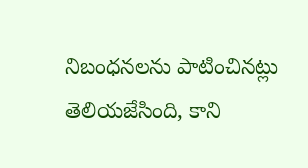నిబంధనలను పాటించినట్లు తెలియజేసింది, కాని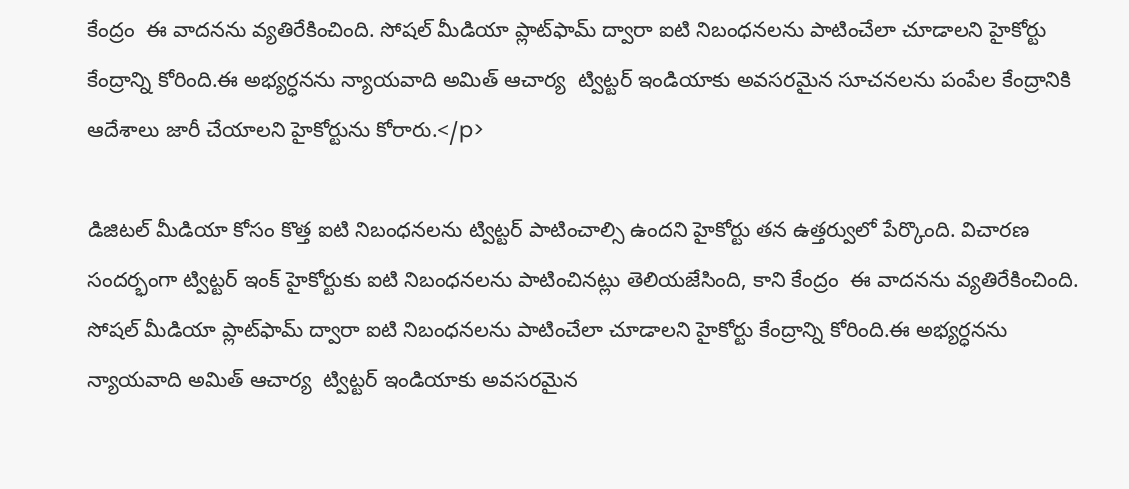కేంద్రం  ఈ వాదనను వ్యతిరేకించింది. సోషల్ మీడియా ప్లాట్‌ఫామ్ ద్వారా ఐటి నిబంధనలను పాటించేలా చూడాలని హైకోర్టు కేంద్రాన్ని కోరింది.ఈ అభ్యర్ధనను న్యాయవాది అమిత్ ఆచార్య  ట్విట్టర్ ఇండియాకు అవసరమైన సూచనలను పంపేల కేంద్రానికి ఆదేశాలు జారీ చేయాలని హైకోర్టును కోరారు.</p>

డిజిటల్ మీడియా కోసం కొత్త ఐటి నిబంధనలను ట్విట్టర్ పాటించాల్సి ఉందని హైకోర్టు తన ఉత్తర్వులో పేర్కొంది. విచారణ సందర్భంగా ట్విట్టర్ ఇంక్ హైకోర్టుకు ఐటి నిబంధనలను పాటించినట్లు తెలియజేసింది, కాని కేంద్రం  ఈ వాదనను వ్యతిరేకించింది. సోషల్ మీడియా ప్లాట్‌ఫామ్ ద్వారా ఐటి నిబంధనలను పాటించేలా చూడాలని హైకోర్టు కేంద్రాన్ని కోరింది.ఈ అభ్యర్ధనను న్యాయవాది అమిత్ ఆచార్య  ట్విట్టర్ ఇండియాకు అవసరమైన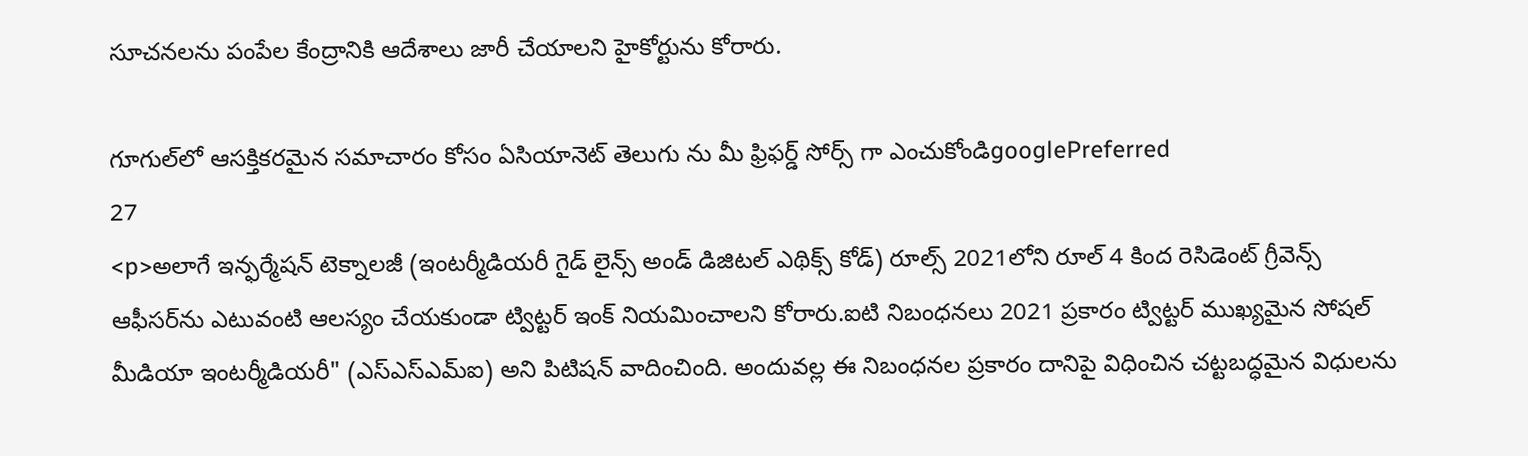సూచనలను పంపేల కేంద్రానికి ఆదేశాలు జారీ చేయాలని హైకోర్టును కోరారు.

గూగుల్‌లో ఆసక్తికరమైన సమాచారం కోసం ఏసియానెట్ తెలుగు ను మీ ఫ్రిఫర్డ్ సోర్స్ గా ఎంచుకోండిgooglePreferred
27
<p>అలాగే ఇన్ఫర్మేషన్ టెక్నాలజీ (ఇంటర్మీడియరీ గైడ్ లైన్స్ అండ్ డిజిటల్ ఎథిక్స్ కోడ్) రూల్స్ 2021లోని రూల్ 4 కింద రెసిడెంట్ గ్రీవెన్స్ ఆఫీసర్‌ను ఎటువంటి ఆలస్యం చేయకుండా ట్విట్టర్ ఇంక్ నియమించాలని కోరారు.ఐటి నిబంధనలు 2021 ప్రకారం ట్విట్టర్ ముఖ్యమైన సోషల్ మీడియా ఇంటర్మీడియరీ" (ఎస్ఎస్ఎమ్ఐ) అని పిటిషన్ వాదించింది. అందువల్ల ఈ నిబంధనల ప్రకారం దానిపై విధించిన చట్టబద్ధమైన విధులను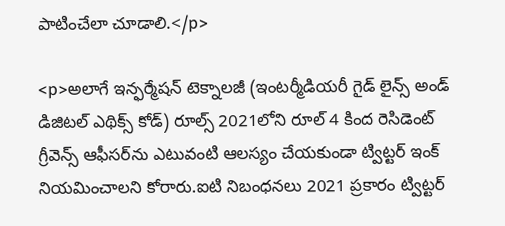పాటించేలా చూడాలి.</p>

<p>అలాగే ఇన్ఫర్మేషన్ టెక్నాలజీ (ఇంటర్మీడియరీ గైడ్ లైన్స్ అండ్ డిజిటల్ ఎథిక్స్ కోడ్) రూల్స్ 2021లోని రూల్ 4 కింద రెసిడెంట్ గ్రీవెన్స్ ఆఫీసర్‌ను ఎటువంటి ఆలస్యం చేయకుండా ట్విట్టర్ ఇంక్ నియమించాలని కోరారు.ఐటి నిబంధనలు 2021 ప్రకారం ట్విట్టర్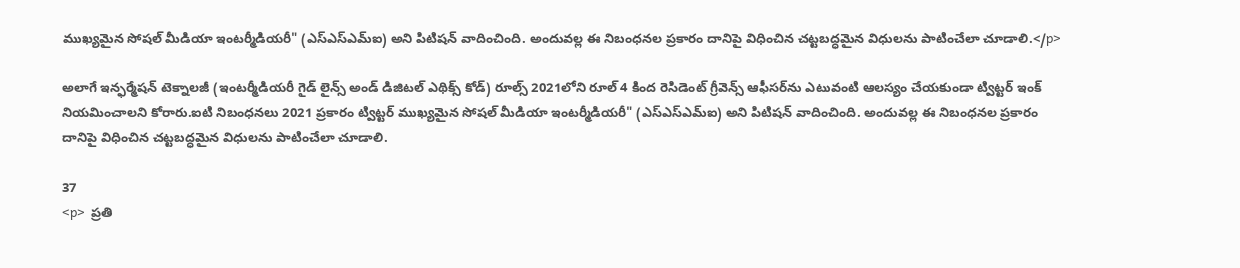ముఖ్యమైన సోషల్ మీడియా ఇంటర్మీడియరీ" (ఎస్ఎస్ఎమ్ఐ) అని పిటిషన్ వాదించింది. అందువల్ల ఈ నిబంధనల ప్రకారం దానిపై విధించిన చట్టబద్ధమైన విధులను పాటించేలా చూడాలి.</p>

అలాగే ఇన్ఫర్మేషన్ టెక్నాలజీ (ఇంటర్మీడియరీ గైడ్ లైన్స్ అండ్ డిజిటల్ ఎథిక్స్ కోడ్) రూల్స్ 2021లోని రూల్ 4 కింద రెసిడెంట్ గ్రీవెన్స్ ఆఫీసర్‌ను ఎటువంటి ఆలస్యం చేయకుండా ట్విట్టర్ ఇంక్ నియమించాలని కోరారు.ఐటి నిబంధనలు 2021 ప్రకారం ట్విట్టర్ ముఖ్యమైన సోషల్ మీడియా ఇంటర్మీడియరీ" (ఎస్ఎస్ఎమ్ఐ) అని పిటిషన్ వాదించింది. అందువల్ల ఈ నిబంధనల ప్రకారం దానిపై విధించిన చట్టబద్ధమైన విధులను పాటించేలా చూడాలి.

37
<p>  ప్రతి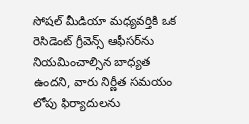సోషల్ మీడియా మధ్యవర్తికి ఒక రెసిడెంట్ గ్రీవెన్స్ ఆఫీసర్‌ను నియమించాల్సిన బాధ్యత ఉందని, వారు నిర్ణీత సమయం లోపు ఫిర్యాదులను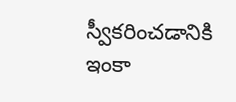స్వీకరించడానికి ఇంకా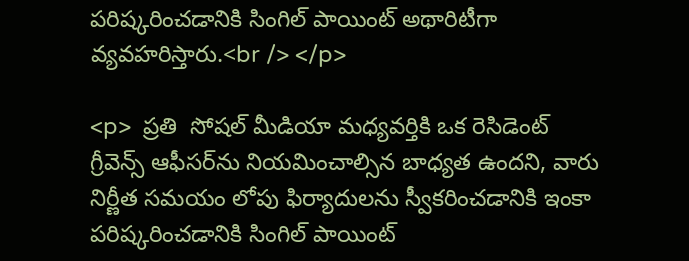పరిష్కరించడానికి సింగిల్ పాయింట్ అథారిటీగా వ్యవహరిస్తారు.<br /> </p>

<p>  ప్రతి  సోషల్ మీడియా మధ్యవర్తికి ఒక రెసిడెంట్ గ్రీవెన్స్ ఆఫీసర్‌ను నియమించాల్సిన బాధ్యత ఉందని, వారు నిర్ణీత సమయం లోపు ఫిర్యాదులను స్వీకరించడానికి ఇంకా పరిష్కరించడానికి సింగిల్ పాయింట్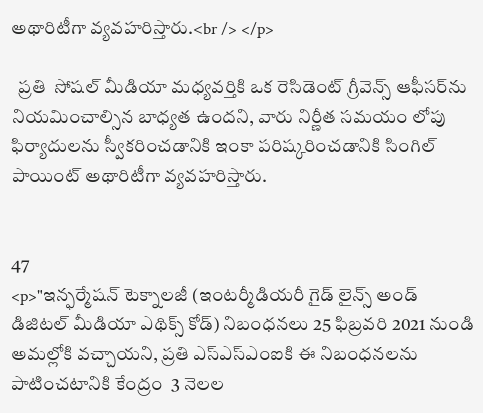అథారిటీగా వ్యవహరిస్తారు.<br /> </p>

  ప్రతి  సోషల్ మీడియా మధ్యవర్తికి ఒక రెసిడెంట్ గ్రీవెన్స్ ఆఫీసర్‌ను నియమించాల్సిన బాధ్యత ఉందని, వారు నిర్ణీత సమయం లోపు ఫిర్యాదులను స్వీకరించడానికి ఇంకా పరిష్కరించడానికి సింగిల్ పాయింట్ అథారిటీగా వ్యవహరిస్తారు.


47
<p>"ఇన్ఫర్మేషన్ టెక్నాలజీ (ఇంటర్మీడియరీ గైడ్ లైన్స్ అండ్ డిజిటల్ మీడియా ఎథిక్స్ కోడ్) నిబంధనలు 25 ఫిబ్రవరి 2021 నుండి అమల్లోకి వచ్చాయని, ప్రతి ఎస్ఎస్ఎంఐకి ఈ నిబంధనలను పాటించటానికి కేంద్రం  3 నెలల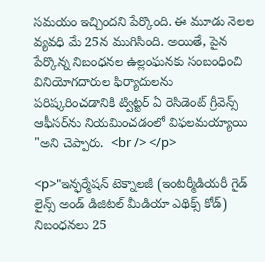సమయం ఇచ్చిందని పేర్కొంది. ఈ మూడు నెలల వ్యవధి మే 25న ముగిసింది. అయితే, పైన పేర్కొన్న నిబంధనల ఉల్లంఘనకు సంబంధించి  వినియోగదారుల ఫిర్యాదులను పరిష్కరించడానికి ట్విట్టర్ ఏ రెసిడెంట్ గ్రీవెన్స్ ఆఫీసర్‌ను నియమించడంలో విఫలమయ్యాయి "అని చెప్పారు.  <br /> </p>

<p>"ఇన్ఫర్మేషన్ టెక్నాలజీ (ఇంటర్మీడియరీ గైడ్ లైన్స్ అండ్ డిజిటల్ మీడియా ఎథిక్స్ కోడ్) నిబంధనలు 25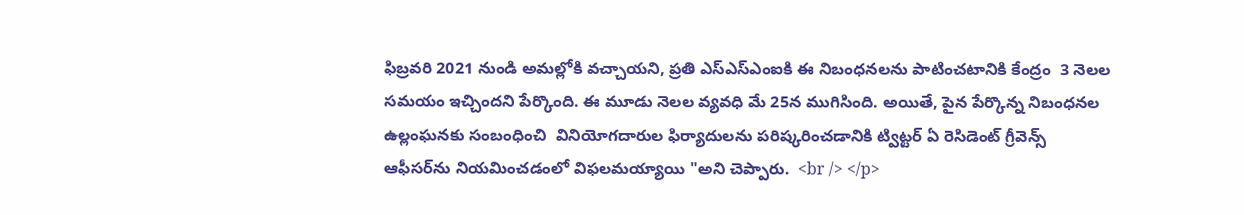ఫిబ్రవరి 2021 నుండి అమల్లోకి వచ్చాయని, ప్రతి ఎస్ఎస్ఎంఐకి ఈ నిబంధనలను పాటించటానికి కేంద్రం  3 నెలల సమయం ఇచ్చిందని పేర్కొంది. ఈ మూడు నెలల వ్యవధి మే 25న ముగిసింది. అయితే, పైన పేర్కొన్న నిబంధనల ఉల్లంఘనకు సంబంధించి  వినియోగదారుల ఫిర్యాదులను పరిష్కరించడానికి ట్విట్టర్ ఏ రెసిడెంట్ గ్రీవెన్స్ ఆఫీసర్‌ను నియమించడంలో విఫలమయ్యాయి "అని చెప్పారు.  <br /> </p>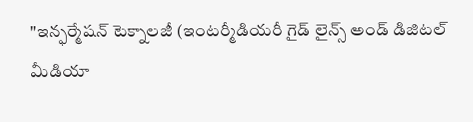"ఇన్ఫర్మేషన్ టెక్నాలజీ (ఇంటర్మీడియరీ గైడ్ లైన్స్ అండ్ డిజిటల్ మీడియా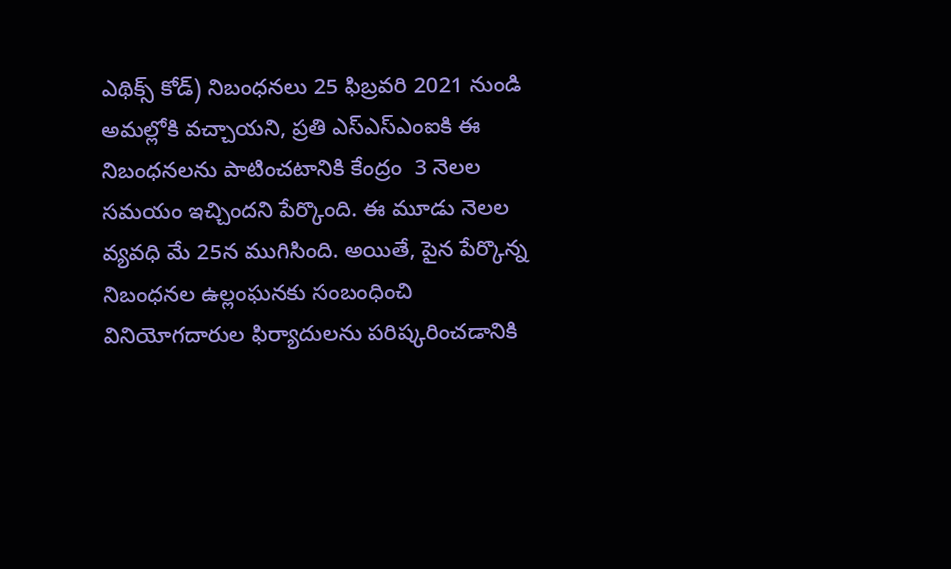ఎథిక్స్ కోడ్) నిబంధనలు 25 ఫిబ్రవరి 2021 నుండి అమల్లోకి వచ్చాయని, ప్రతి ఎస్ఎస్ఎంఐకి ఈ నిబంధనలను పాటించటానికి కేంద్రం  3 నెలల సమయం ఇచ్చిందని పేర్కొంది. ఈ మూడు నెలల వ్యవధి మే 25న ముగిసింది. అయితే, పైన పేర్కొన్న నిబంధనల ఉల్లంఘనకు సంబంధించి  వినియోగదారుల ఫిర్యాదులను పరిష్కరించడానికి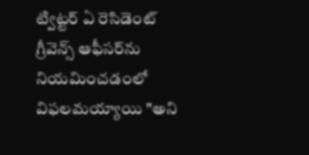ట్విట్టర్ ఏ రెసిడెంట్ గ్రీవెన్స్ ఆఫీసర్‌ను నియమించడంలో విఫలమయ్యాయి "అని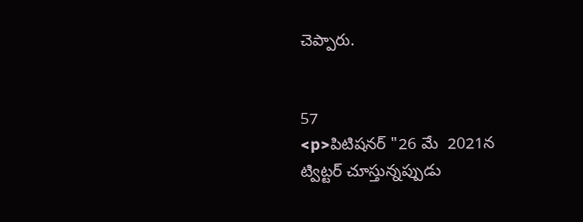చెప్పారు.


57
<p>పిటిషనర్ "26 మే  2021న ట్విట్టర్ చూస్తున్నప్పుడు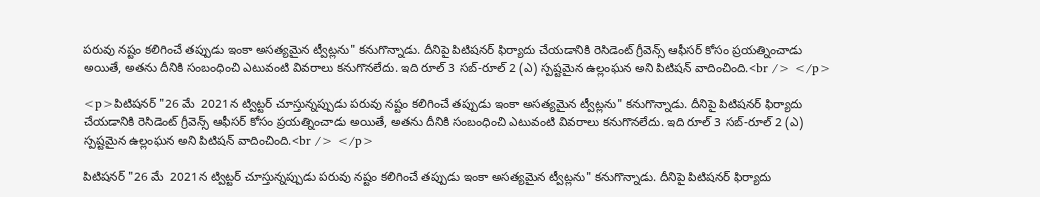పరువు నష్టం కలిగించే తప్పుడు ఇంకా అసత్యమైన ట్వీట్లను" కనుగొన్నాడు. దీనిపై పిటిషనర్ ఫిర్యాదు చేయడానికి రెసిడెంట్ గ్రీవెన్స్ ఆఫీసర్ కోసం ప్రయత్నించాడు అయితే, అతను దీనికి సంబంధించి ఎటువంటి వివరాలు కనుగొనలేదు. ఇది రూల్ 3 సబ్-రూల్ 2 (ఎ) స్పష్టమైన ఉల్లంఘన అని పిటిషన్ వాదించింది.<br /> </p>

<p>పిటిషనర్ "26 మే  2021న ట్విట్టర్ చూస్తున్నప్పుడు పరువు నష్టం కలిగించే తప్పుడు ఇంకా అసత్యమైన ట్వీట్లను" కనుగొన్నాడు. దీనిపై పిటిషనర్ ఫిర్యాదు చేయడానికి రెసిడెంట్ గ్రీవెన్స్ ఆఫీసర్ కోసం ప్రయత్నించాడు అయితే, అతను దీనికి సంబంధించి ఎటువంటి వివరాలు కనుగొనలేదు. ఇది రూల్ 3 సబ్-రూల్ 2 (ఎ) స్పష్టమైన ఉల్లంఘన అని పిటిషన్ వాదించింది.<br /> </p>

పిటిషనర్ "26 మే  2021న ట్విట్టర్ చూస్తున్నప్పుడు పరువు నష్టం కలిగించే తప్పుడు ఇంకా అసత్యమైన ట్వీట్లను" కనుగొన్నాడు. దీనిపై పిటిషనర్ ఫిర్యాదు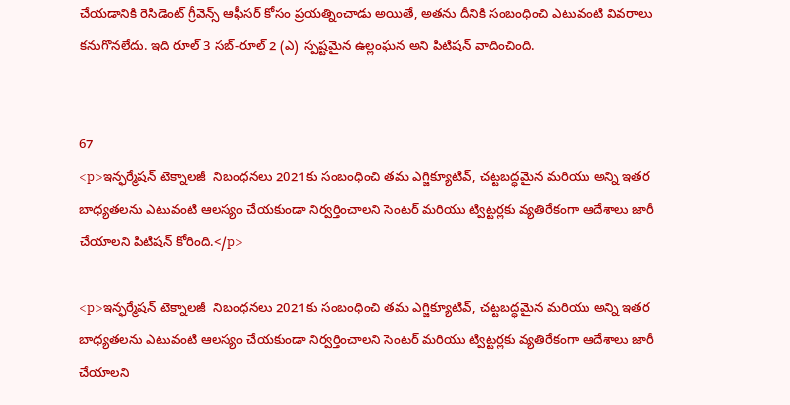చేయడానికి రెసిడెంట్ గ్రీవెన్స్ ఆఫీసర్ కోసం ప్రయత్నించాడు అయితే, అతను దీనికి సంబంధించి ఎటువంటి వివరాలు కనుగొనలేదు. ఇది రూల్ 3 సబ్-రూల్ 2 (ఎ) స్పష్టమైన ఉల్లంఘన అని పిటిషన్ వాదించింది.


67
<p>ఇన్ఫర్మేషన్ టెక్నాలజీ  నిబంధనలు 2021కు సంబంధించి తమ ఎగ్జిక్యూటివ్, చట్టబద్ధమైన మరియు అన్ని ఇతర బాధ్యతలను ఎటువంటి ఆలస్యం చేయకుండా నిర్వర్తించాలని సెంటర్ మరియు ట్విట్టర్లకు వ్యతిరేకంగా ఆదేశాలు జారీ చేయాలని పిటిషన్ కోరింది.</p>

<p>ఇన్ఫర్మేషన్ టెక్నాలజీ  నిబంధనలు 2021కు సంబంధించి తమ ఎగ్జిక్యూటివ్, చట్టబద్ధమైన మరియు అన్ని ఇతర బాధ్యతలను ఎటువంటి ఆలస్యం చేయకుండా నిర్వర్తించాలని సెంటర్ మరియు ట్విట్టర్లకు వ్యతిరేకంగా ఆదేశాలు జారీ చేయాలని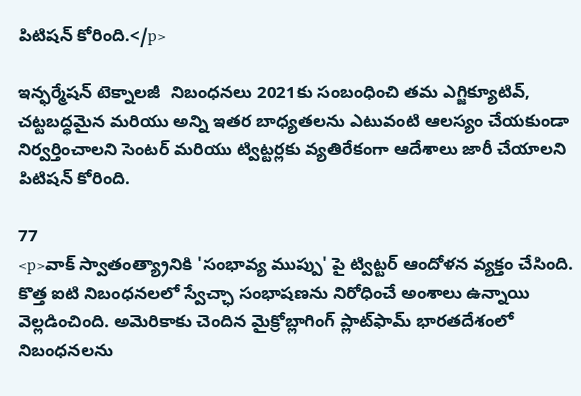పిటిషన్ కోరింది.</p>

ఇన్ఫర్మేషన్ టెక్నాలజీ  నిబంధనలు 2021కు సంబంధించి తమ ఎగ్జిక్యూటివ్, చట్టబద్ధమైన మరియు అన్ని ఇతర బాధ్యతలను ఎటువంటి ఆలస్యం చేయకుండా నిర్వర్తించాలని సెంటర్ మరియు ట్విట్టర్లకు వ్యతిరేకంగా ఆదేశాలు జారీ చేయాలని పిటిషన్ కోరింది.

77
<p>వాక్ స్వాతంత్య్రానికి 'సంభావ్య ముప్పు' పై ట్విట్టర్ ఆందోళన వ్యక్తం చేసింది. కొత్త ఐటి నిబంధనలలో స్వేచ్ఛా సంభాషణను నిరోధించే అంశాలు ఉన్నాయి వెల్లడించింది. అమెరికాకు చెందిన మైక్రోబ్లాగింగ్ ప్లాట్‌ఫామ్ భారతదేశంలో  నిబంధనలను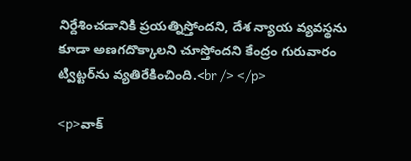నిర్దేశించడానికి ప్రయత్నిస్తోందని, దేశ న్యాయ వ్యవస్థను కూడా అణగదొక్కాలని చూస్తోందని కేంద్రం గురువారం ట్విట్టర్‌ను వ్యతిరేకించింది.<br /> </p>

<p>వాక్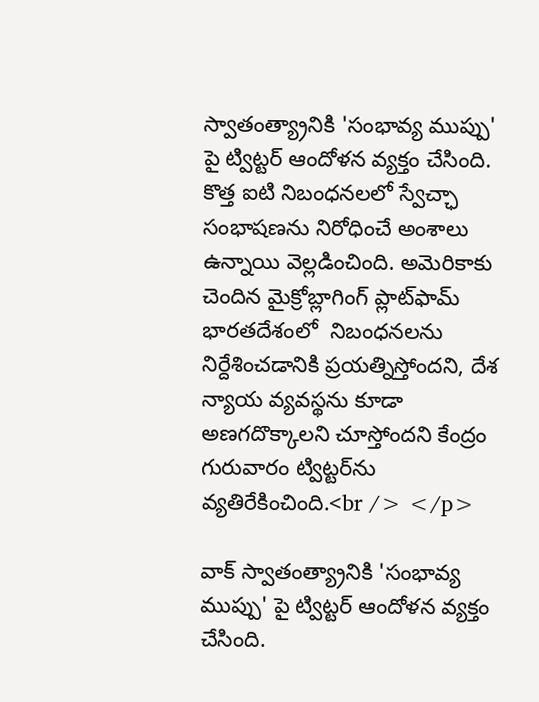స్వాతంత్య్రానికి 'సంభావ్య ముప్పు' పై ట్విట్టర్ ఆందోళన వ్యక్తం చేసింది. కొత్త ఐటి నిబంధనలలో స్వేచ్ఛా సంభాషణను నిరోధించే అంశాలు ఉన్నాయి వెల్లడించింది. అమెరికాకు చెందిన మైక్రోబ్లాగింగ్ ప్లాట్‌ఫామ్ భారతదేశంలో  నిబంధనలను నిర్దేశించడానికి ప్రయత్నిస్తోందని, దేశ న్యాయ వ్యవస్థను కూడా అణగదొక్కాలని చూస్తోందని కేంద్రం గురువారం ట్విట్టర్‌ను వ్యతిరేకించింది.<br /> </p>

వాక్ స్వాతంత్య్రానికి 'సంభావ్య ముప్పు' పై ట్విట్టర్ ఆందోళన వ్యక్తం చేసింది.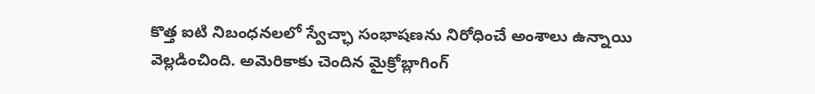కొత్త ఐటి నిబంధనలలో స్వేచ్ఛా సంభాషణను నిరోధించే అంశాలు ఉన్నాయి వెల్లడించింది. అమెరికాకు చెందిన మైక్రోబ్లాగింగ్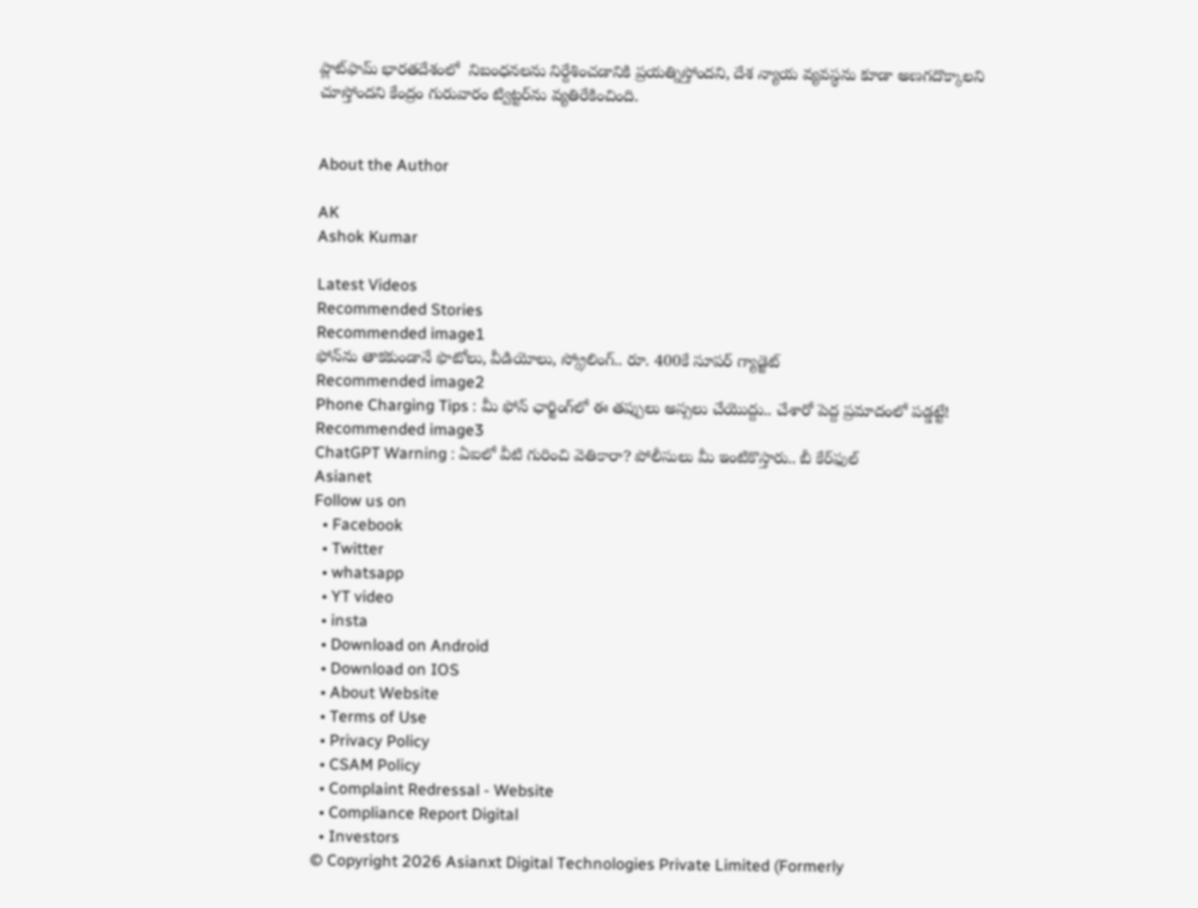ప్లాట్‌ఫామ్ భారతదేశంలో  నిబంధనలను నిర్దేశించడానికి ప్రయత్నిస్తోందని, దేశ న్యాయ వ్యవస్థను కూడా అణగదొక్కాలని చూస్తోందని కేంద్రం గురువారం ట్విట్టర్‌ను వ్యతిరేకించింది.


About the Author

AK
Ashok Kumar

Latest Videos
Recommended Stories
Recommended image1
ఫోన్‌ను తాకకుండానే ఫొటోలు, వీడియోలు, స్క్రోలింగ్.. రూ. 400కే సూప‌ర్ గ్యాడ్జెట్
Recommended image2
Phone Charging Tips : మీ ఫోన్‌ ఛార్జింగ్‌లో ఈ తప్పులు అస్సలు చేయొద్దు.. చేశారో పెద్ద ప్రమాదంలో పడ్డట్టే!
Recommended image3
ChatGPT Warning : ఏఐలో వీటి గురించి వెతికారా? పోలీసులు మీ ఇంటికొస్తారు.. బీ కేర్‌ఫుల్
Asianet
Follow us on
  • Facebook
  • Twitter
  • whatsapp
  • YT video
  • insta
  • Download on Android
  • Download on IOS
  • About Website
  • Terms of Use
  • Privacy Policy
  • CSAM Policy
  • Complaint Redressal - Website
  • Compliance Report Digital
  • Investors
© Copyright 2026 Asianxt Digital Technologies Private Limited (Formerly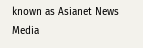known as Asianet News Media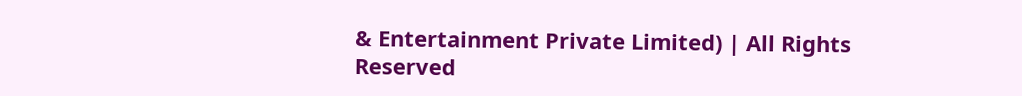& Entertainment Private Limited) | All Rights Reserved